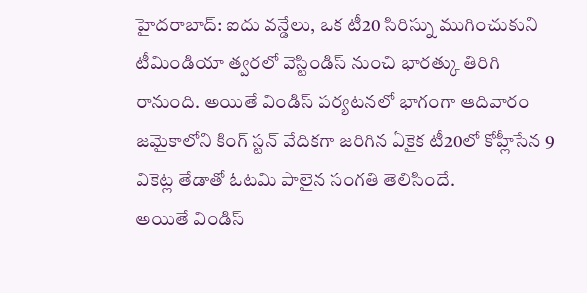హైదరాబాద్: ఐదు వన్డేలు, ఒక టీ20 సిరిస్ను ముగించుకుని టీమిండియా త్వరలో వెస్టిండిస్ నుంచి భారత్కు తిరిగి రానుంది. అయితే విండిస్ పర్యటనలో భాగంగా ఆదివారం జమైకాలోని కింగ్ స్టన్ వేదికగా జరిగిన ఏకైక టీ20లో కోహ్లీసేన 9 వికెట్ల తేడాతో ఓటమి పాలైన సంగతి తెలిసిందే.
అయితే విండిస్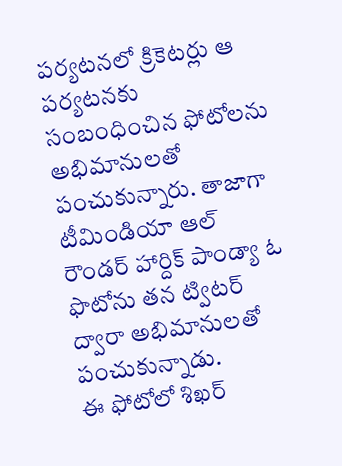పర్యటనలో క్రికెటర్లు ఆ పర్యటనకు సంబంధించిన ఫోటోలను అభిమానులతో పంచుకున్నారు. తాజాగా టీమిండియా ఆల్ రౌండర్ హార్దిక్ పాండ్యా ఓ ఫొటోను తన ట్విటర్ ద్వారా అభిమానులతో పంచుకున్నాడు.
ఈ ఫోటోలో శిఖర్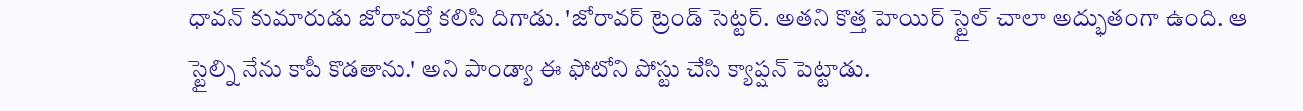ధావన్ కుమారుడు జోరావర్తో కలిసి దిగాడు. 'జోరావర్ ట్రెండ్ సెట్టర్. అతని కొత్త హెయిర్ స్టైల్ చాలా అద్భుతంగా ఉంది. ఆ స్టైల్ని నేను కాపీ కొడతాను.' అని పాండ్యా ఈ ఫోటోని పోస్టు చేసి క్యాప్షన్ పెట్టాడు.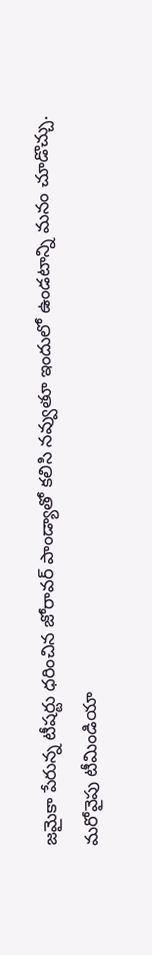జమైకా పేరున్న టీషర్టు ధరించిన జోరావర్ పాండ్యాతో కలిసి నవ్వుతూ ఇందులో ఉండటాన్ని మనం చూడొచ్చు.
మరోవైపు టీమిండియా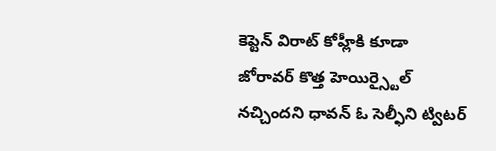కెప్టెన్ విరాట్ కోహ్లీకి కూడా జోరావర్ కొత్త హెయిర్స్టైల్ నచ్చిందని ధావన్ ఓ సెల్ఫీని ట్విటర్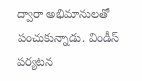ద్వారా అభిమానులతో పంచుకున్నాడు. విండీస్ పర్యటన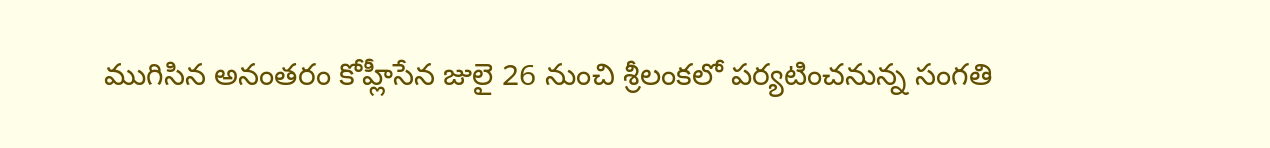ముగిసిన అనంతరం కోహ్లీసేన జులై 26 నుంచి శ్రీలంకలో పర్యటించనున్న సంగతి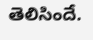తెలిసిందే.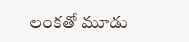లంకతో మూడు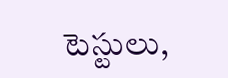టెస్టులు,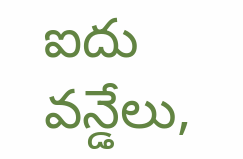ఐదు వన్డేలు,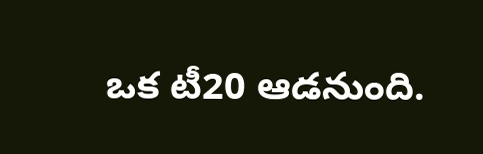ఒక టీ20 ఆడనుంది.